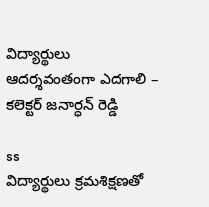విద్యార్థులు ఆదర్శవంతంగా ఎదగాలి – కలెక్టర్‌ జనార్ధన్‌ రెడ్డి

ss
విద్యార్థులు క్రమశిక్షణతో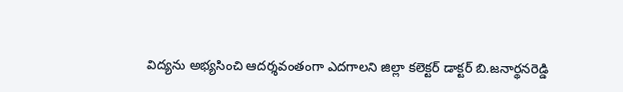విద్యను అభ్యసించి ఆదర్శవంతంగా ఎదగాలని జిల్లా కలెక్టర్‌ డాక్టర్‌ బి.జనార్థనరెడ్డి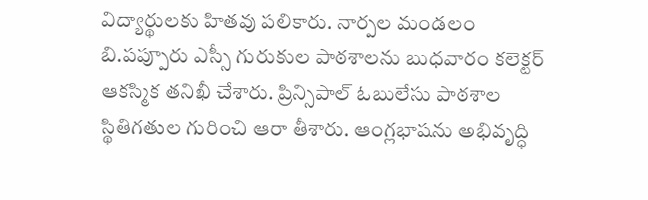విద్యార్థులకు హితవు పలికారు. నార్పల మండలం బి.పప్పూరు ఎస్సీ గురుకుల పాఠశాలను బుధవారం కలెక్టర్‌ ఆకస్మిక తనిఖీ చేశారు. ప్రిన్సిపాల్‌ ఓబులేసు పాఠశాల స్థితిగతుల గురించి ఆరా తీశారు. ఆంగ్లభాషను అభివృద్ధి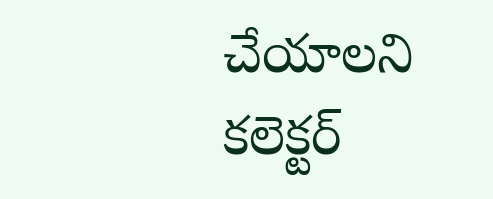చేయాలని కలెక్టర్‌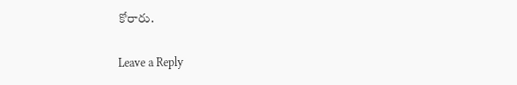కోరారు.

Leave a Reply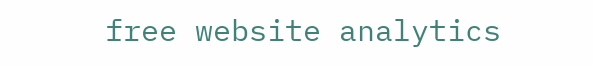free website analytics